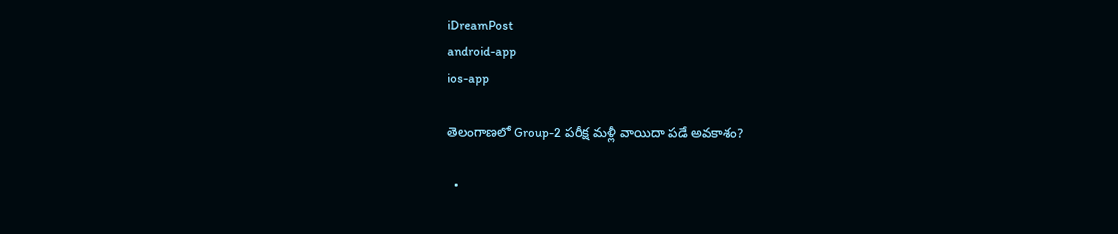iDreamPost
android-app
ios-app

తెలంగాణలో Group-2 పరీక్ష మళ్లీ వాయిదా పడే అవకాశం?

  •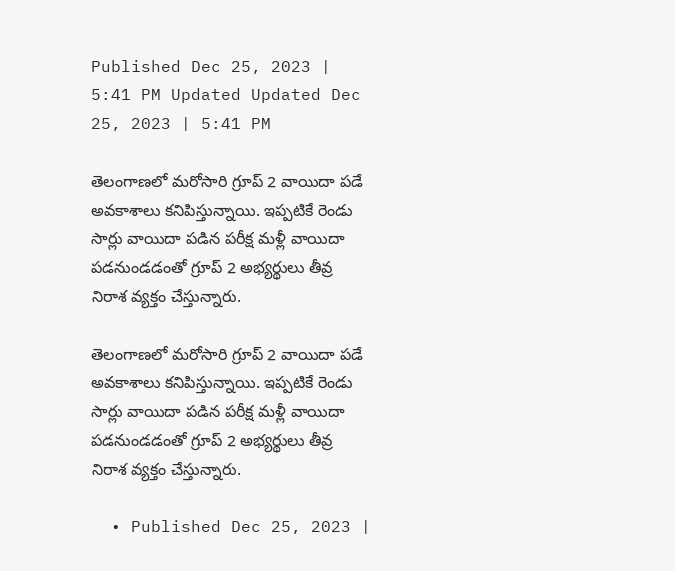Published Dec 25, 2023 | 5:41 PM Updated Updated Dec 25, 2023 | 5:41 PM

తెలంగాణలో మరోసారి గ్రూప్ 2 వాయిదా పడే అవకాశాలు కనిపిస్తున్నాయి. ఇప్పటికే రెండు సార్లు వాయిదా పడిన పరీక్ష మళ్లీ వాయిదా పడనుండడంతో గ్రూప్ 2 అభ్యర్థులు తీవ్ర నిరాశ వ్యక్తం చేస్తున్నారు.

తెలంగాణలో మరోసారి గ్రూప్ 2 వాయిదా పడే అవకాశాలు కనిపిస్తున్నాయి. ఇప్పటికే రెండు సార్లు వాయిదా పడిన పరీక్ష మళ్లీ వాయిదా పడనుండడంతో గ్రూప్ 2 అభ్యర్థులు తీవ్ర నిరాశ వ్యక్తం చేస్తున్నారు.

  • Published Dec 25, 2023 |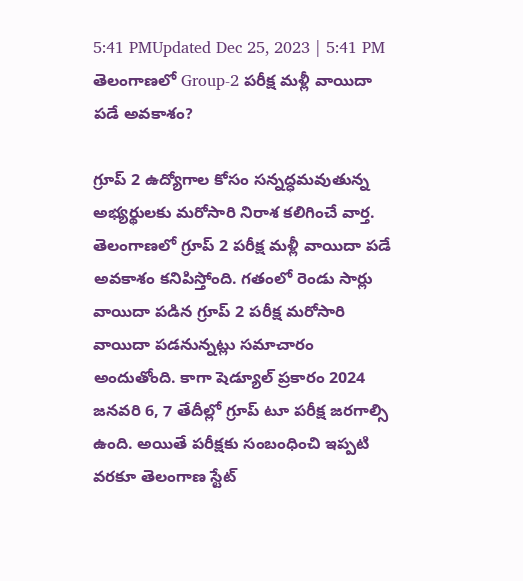5:41 PMUpdated Dec 25, 2023 | 5:41 PM
తెలంగాణలో Group-2 పరీక్ష మళ్లీ వాయిదా పడే అవకాశం?

గ్రూప్ 2 ఉద్యోగాల కోసం సన్నద్ధమవుతున్న అభ్యర్థులకు మరోసారి నిరాశ కలిగించే వార్త. తెలంగాణలో గ్రూప్ 2 పరీక్ష మళ్లీ వాయిదా పడే అవకాశం కనిపిస్తోంది. గతంలో రెండు సార్లు వాయిదా పడిన గ్రూప్ 2 పరీక్ష మరోసారి వాయిదా పడనున్నట్లు సమాచారం అందుతోంది. కాగా షెడ్యూల్ ప్రకారం 2024 జనవరి 6, 7 తేదీల్లో గ్రూప్ టూ పరీక్ష జరగాల్సి ఉంది. అయితే పరీక్షకు సంబంధించి ఇప్పటి వరకూ తెలంగాణ స్టేట్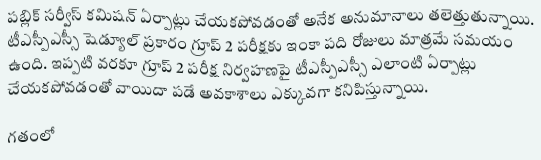పబ్లిక్ సర్వీస్ కమిషన్ ఏర్పాట్లు చేయకపోవడంతో అనేక అనుమానాలు తలెత్తుతున్నాయి. టీఎస్పీఎస్సీ షెడ్యూల్ ప్రకారం గ్రూప్ 2 పరీక్షకు ఇంకా పది రోజులు మాత్రమే సమయం ఉంది. ఇప్పటి వరకూ గ్రూప్ 2 పరీక్ష నిర్వహణపై టీఎస్పీఎస్సీ ఎలాంటి ఏర్పాట్లు చేయకపోవడంతో వాయిదా పడే అవకాశాలు ఎక్కువగా కనిపిస్తున్నాయి.

గతంలో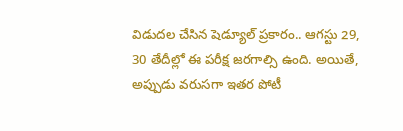విడుదల చేసిన షెడ్యూల్‌ ప్రకారం.. ఆగస్టు 29, 30 తేదీల్లో ఈ పరీక్ష జరగాల్సి ఉంది. అయితే, అప్పుడు వరుసగా ఇతర పోటీ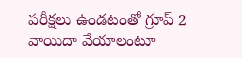పరీక్షలు ఉండటంతో గ్రూప్‌ 2 వాయిదా వేయాలంటూ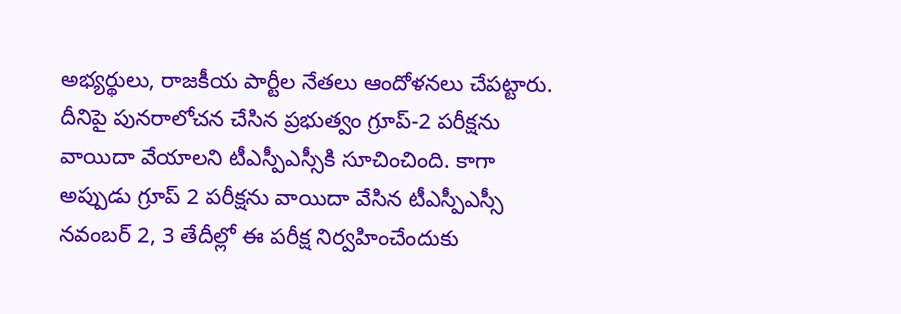అభ్యర్థులు, రాజకీయ పార్టీల నేతలు ఆందోళనలు చేపట్టారు. దీనిపై పునరాలోచన చేసిన ప్రభుత్వం గ్రూప్‌-2 పరీక్షను వాయిదా వేయాలని టీఎస్పీఎస్సీకి సూచించింది. కాగా అప్పుడు గ్రూప్ 2 పరీక్షను వాయిదా వేసిన టీఎస్పీఎస్సీ నవంబర్‌ 2, 3 తేదీల్లో ఈ పరీక్ష నిర్వహించేందుకు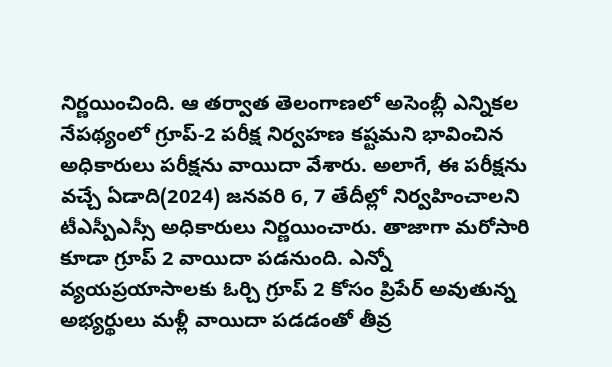నిర్ణయించింది. ఆ తర్వాత తెలంగాణలో అసెంబ్లీ ఎన్నికల నేపథ్యంలో గ్రూప్‌-2 పరీక్ష నిర్వహణ కష్టమని భావించిన అధికారులు పరీక్షను వాయిదా వేశారు. అలాగే, ఈ పరీక్షను వచ్చే ఏడాది(2024) జనవరి 6, 7 తేదీల్లో నిర్వహించాలని టీఎస్పీఎస్సీ అధికారులు నిర్ణయించారు. తాజాగా మరోసారి కూడా గ్రూప్ 2 వాయిదా పడనుంది. ఎన్నో వ్యయప్రయాసాలకు ఓర్చి గ్రూప్ 2 కోసం ప్రిపేర్ అవుతున్న అభ్యర్థులు మళ్లీ వాయిదా పడడంతో తీవ్ర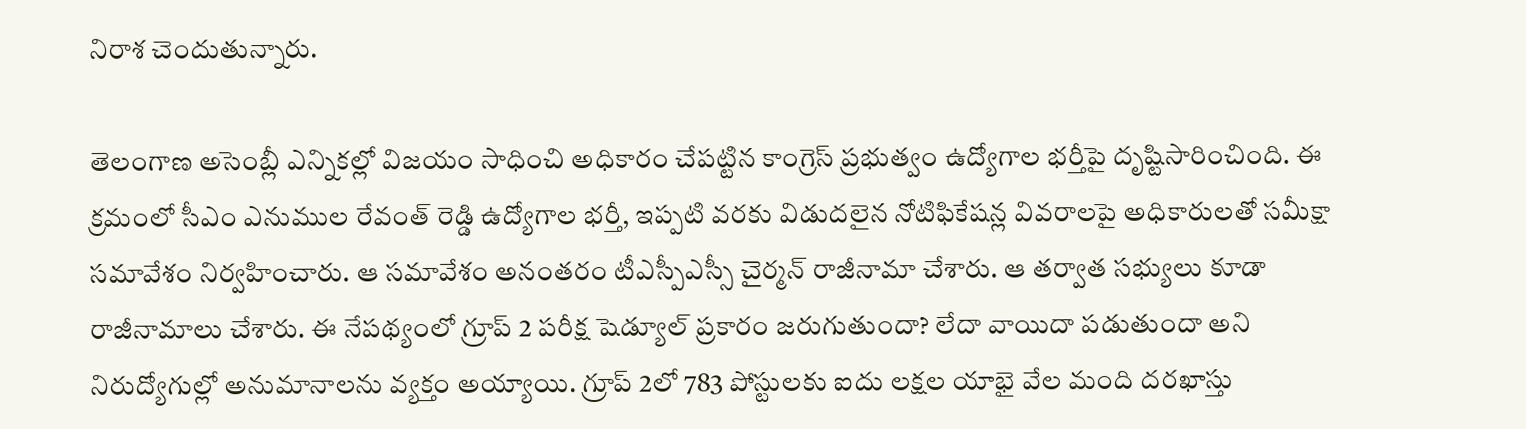నిరాశ చెందుతున్నారు.

తెలంగాణ అసెంబ్లీ ఎన్నికల్లో విజయం సాధించి అధికారం చేపట్టిన కాంగ్రెస్ ప్రభుత్వం ఉద్యోగాల భర్తీపై దృష్టిసారించింది. ఈ క్రమంలో సీఎం ఎనుముల రేవంత్ రెడ్డి ఉద్యోగాల భర్తీ, ఇప్పటి వరకు విడుదలైన నోటిఫికేషన్ల వివరాలపై అధికారులతో సమీక్షా సమావేశం నిర్వహించారు. ఆ సమావేశం అనంతరం టీఎస్పీఎస్సీ చైర్మన్ రాజీనామా చేశారు. ఆ తర్వాత సభ్యులు కూడా రాజీనామాలు చేశారు. ఈ నేపథ్యంలో గ్రూప్ 2 పరీక్ష షెడ్యూల్ ప్రకారం జరుగుతుందా? లేదా వాయిదా పడుతుందా అని నిరుద్యోగుల్లో అనుమానాలను వ్యక్తం అయ్యాయి. గ్రూప్ 2లో 783 పోస్టులకు ఐదు లక్షల యాభై వేల మంది దరఖాస్తు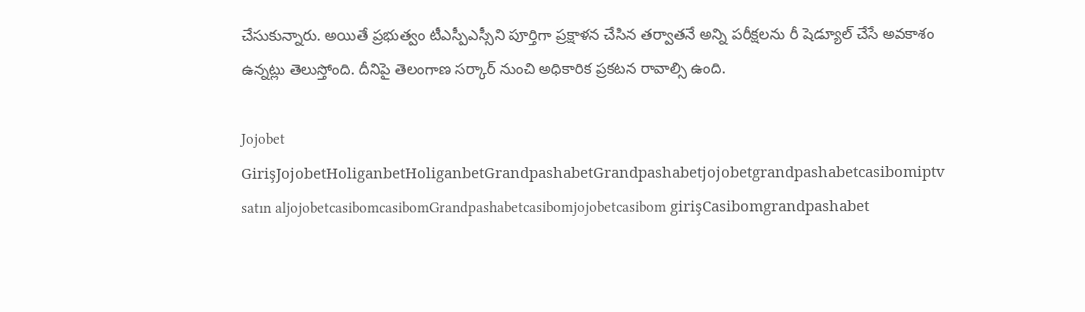చేసుకున్నారు. అయితే ప్రభుత్వం టీఎస్పీఎస్సీని పూర్తిగా ప్రక్షాళన చేసిన తర్వాతనే అన్ని పరీక్షలను రీ షెడ్యూల్ చేసే అవకాశం ఉన్నట్లు తెలుస్తోంది. దీనిపై తెలంగాణ సర్కార్ నుంచి అధికారిక ప్రకటన రావాల్సి ఉంది.

Jojobet GirişJojobetHoliganbetHoliganbetGrandpashabetGrandpashabetjojobetgrandpashabetcasibomiptv satın aljojobetcasibomcasibomGrandpashabetcasibomjojobetcasibom girişCasibomgrandpashabet